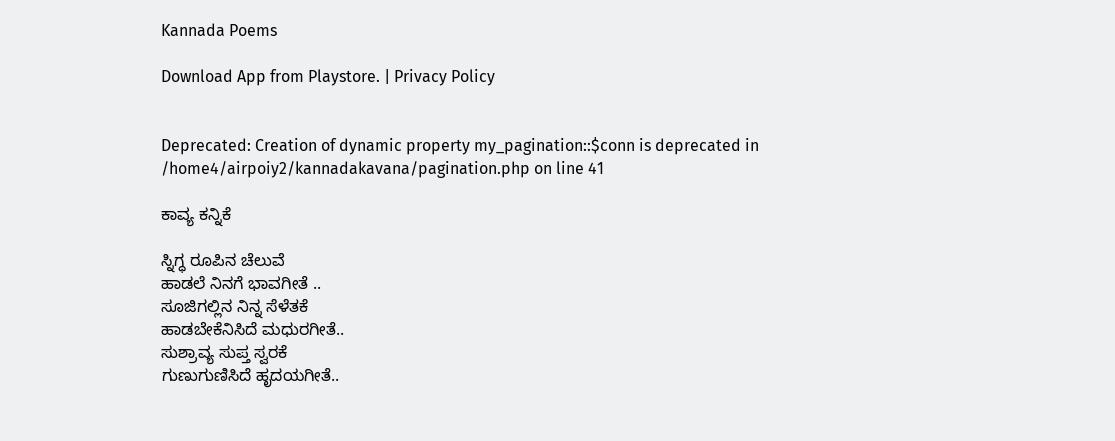Kannada Poems

Download App from Playstore. | Privacy Policy


Deprecated: Creation of dynamic property my_pagination::$conn is deprecated in /home4/airpoiy2/kannadakavana/pagination.php on line 41

ಕಾವ್ಯ ಕನ್ನಿಕೆ

ಸ್ನಿಗ್ಧ ರೂಪಿನ ಚೆಲುವೆ
ಹಾಡಲೆ ನಿನಗೆ ಭಾವಗೀತೆ ..
ಸೂಜಿಗಲ್ಲಿನ ನಿನ್ನ ಸೆಳೆತಕೆ
ಹಾಡಬೇಕೆನಿಸಿದೆ ಮಧುರಗೀತೆ..
ಸುಶ್ರಾವ್ಯ ಸುಪ್ತ ಸ್ವರಕೆ
ಗುಣುಗುಣಿಸಿದೆ ಹೃದಯಗೀತೆ..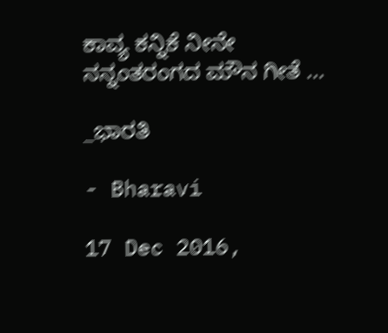ಕಾವ್ಯ ಕನ್ನಿಕೆ ನೀನೇ
ನನ್ನಂತರಂಗದ ಮೌನ ಗೀತೆ ...

_ಭಾರತಿ

- Bharavi

17 Dec 2016,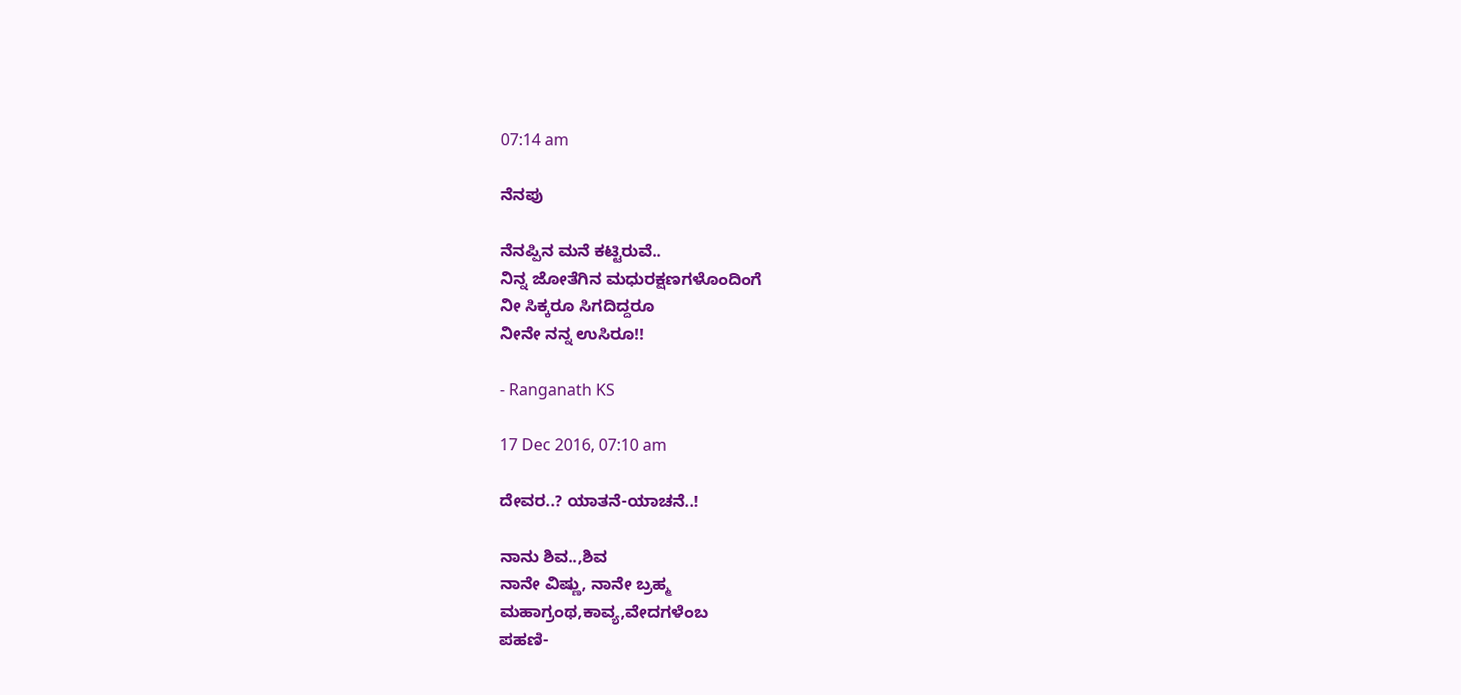07:14 am

ನೆನಪು

ನೆನಪ್ಪಿನ ಮನೆ ಕಟ್ಟಿರುವೆ..
ನಿನ್ನ ಜೋತೆಗಿನ ಮಧುರಕ್ಷಣಗಳೊಂದಿಂಗೆ
ನೀ ಸಿಕ್ಕರೂ ಸಿಗದಿದ್ದರೂ
ನೀನೇ ನನ್ನ ಉಸಿರೂ!!

- Ranganath KS

17 Dec 2016, 07:10 am

ದೇವರ..? ಯಾತನೆ-ಯಾಚನೆ..!

ನಾನು ಶಿವ..,ಶಿವ
ನಾನೇ ವಿಷ್ಣು, ನಾನೇ ಬ್ರಹ್ಮ
ಮಹಾಗ್ರಂಥ,ಕಾವ್ಯ,ವೇದಗಳೆಂಬ
ಪಹಣಿ-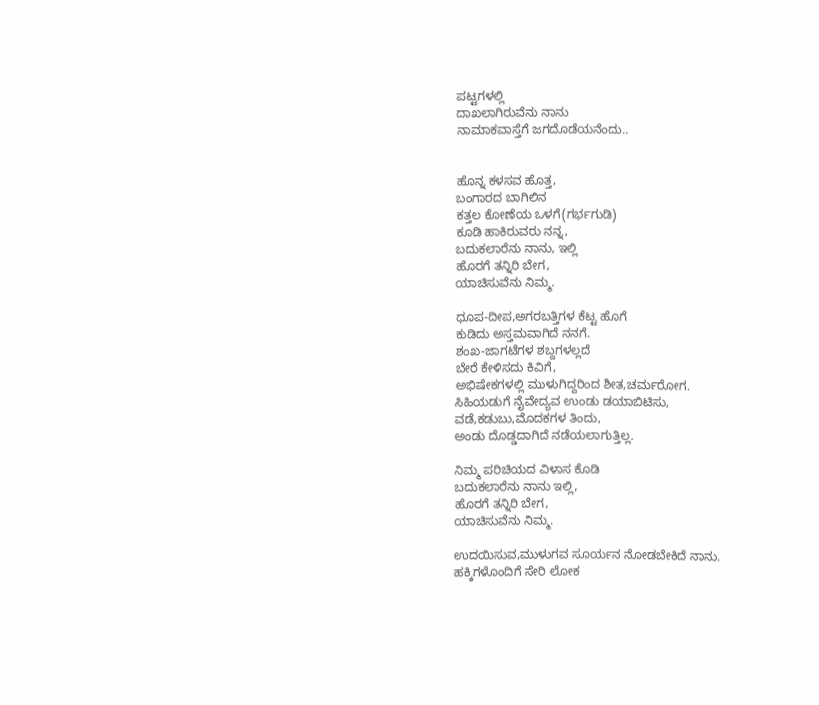ಪಟ್ಟಗಳಲ್ಲಿ
ದಾಖಲಾಗಿರುವೆನು ನಾನು
ನಾಮಾಕವಾಸ್ತೆಗೆ ಜಗದೊಡೆಯನೆಂದು..


ಹೊನ್ನ ಕಳಸವ ಹೊತ್ತ,
ಬಂಗಾರದ ಬಾಗಿಲಿನ
ಕತ್ತಲ ಕೋಣೆಯ ಒಳಗೆ(ಗರ್ಭಗುಡಿ)
ಕೂಡಿ ಹಾಕಿರುವರು ನನ್ನ,
ಬದುಕಲಾರೆನು ನಾನು, ಇಲ್ಲಿ
ಹೊರಗೆ ತನ್ನಿರಿ ಬೇಗ,
ಯಾಚಿಸುವೆನು ನಿಮ್ಮ.

ಧೂಪ-ದೀಪ,ಅಗರಬತ್ತಿಗಳ ಕೆಟ್ಟ ಹೊಗೆ
ಕುಡಿದು ಅಸ್ತಮವಾಗಿದೆ ನನಗೆ.
ಶಂಖ-ಜಾಗಟೆಗಳ ಶಬ್ದಗಳಲ್ಲದೆ
ಬೇರೆ ಕೇಳಿಸದು ಕಿವಿಗೆ,
ಅಭಿಷೇಕಗಳಲ್ಲಿ ಮುಳುಗಿದ್ದರಿಂದ ಶೀತ,ಚರ್ಮರೋಗ.
ಸಿಹಿಯಡುಗೆ ನೈವೇದ್ಯವ ಉಂಡು ಡಯಾಬಿಟಿಸು,
ವಡೆ,ಕಡುಬು,ಮೊದಕಗಳ ತಿಂದು,
ಅಂಡು ದೊಡ್ಡದಾಗಿದೆ ನಡೆಯಲಾಗುತ್ತಿಲ್ಲ.

ನಿಮ್ಮ ಪರಿಚಿಯದ ವಿಳಾಸ ಕೊಡಿ
ಬದುಕಲಾರೆನು ನಾನು ಇಲ್ಲಿ,
ಹೊರಗೆ ತನ್ನಿರಿ ಬೇಗ,
ಯಾಚಿಸುವೆನು ನಿಮ್ಮ.

ಉದಯಿಸುವ,ಮುಳುಗವ ಸೂರ್ಯನ ನೋಡಬೇಕಿದೆ ನಾನು.
ಹಕ್ಕಿಗಳೊಂದಿಗೆ ಸೇರಿ ಲೋಕ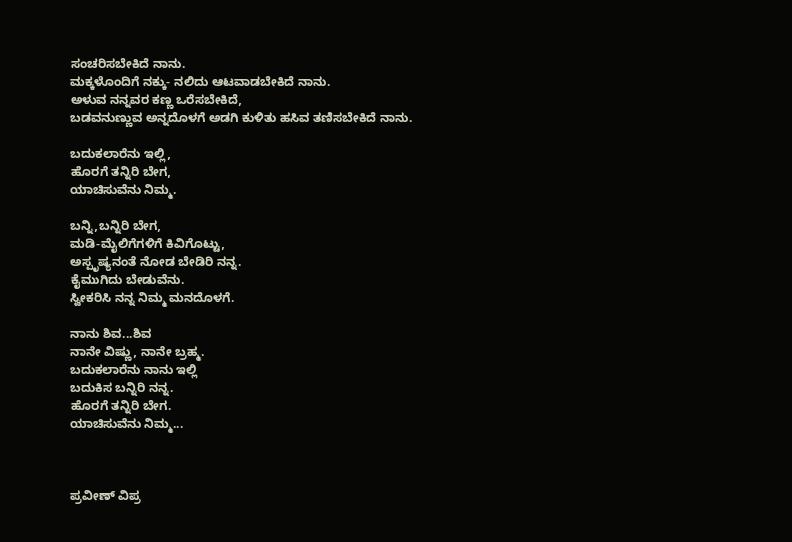ಸಂಚರಿಸಬೇಕಿದೆ ನಾನು.
ಮಕ್ಕಳೊಂದಿಗೆ ನಕ್ಕು- ನಲಿದು ಆಟವಾಡಬೇಕಿದೆ ನಾನು.
ಅಳುವ ನನ್ನವರ ಕಣ್ಣ ಒರೆಸಬೇಕಿದೆ,
ಬಡವನುಣ್ಣುವ ಅನ್ನದೊಳಗೆ ಅಡಗಿ ಕುಳಿತು ಹಸಿವ ತಣಿಸಬೇಕಿದೆ ನಾನು.

ಬದುಕಲಾರೆನು ಇಲ್ಲಿ,
ಹೊರಗೆ ತನ್ನಿರಿ ಬೇಗ,
ಯಾಚಿಸುವೆನು ನಿಮ್ಮ.

ಬನ್ನಿ,ಬನ್ನಿರಿ ಬೇಗ,
ಮಡಿ-ಮೈಲಿಗೆಗಳಿಗೆ ಕಿವಿಗೊಟ್ಟು,
ಅಸ್ಪೃಷ್ಯನಂತೆ ನೋಡ ಬೇಡಿರಿ ನನ್ನ.
ಕೈಮುಗಿದು ಬೇಡುವೆನು.
ಸ್ವೀಕರಿಸಿ ನನ್ನ ನಿಮ್ಮ ಮನದೊಳಗೆ.

ನಾನು ಶಿವ...ಶಿವ
ನಾನೇ ವಿಷ್ಣು, ನಾನೇ ಬ್ರಹ್ಮ.
ಬದುಕಲಾರೆನು ನಾನು ಇಲ್ಲಿ
ಬದುಕಿಸ ಬನ್ನಿರಿ ನನ್ನ.
ಹೊರಗೆ ತನ್ನಿರಿ ಬೇಗ.
ಯಾಚಿಸುವೆನು ನಿಮ್ಮ...



ಪ್ರವೀಣ್ ವಿಪ್ರ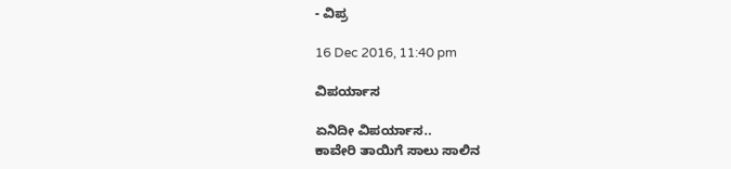- ವಿಪ್ರ

16 Dec 2016, 11:40 pm

ವಿಪರ್ಯಾಸ

ಏನಿದೀ ವಿಪರ್ಯಾಸ..
ಕಾವೇರಿ ತಾಯಿಗೆ ಸಾಲು ಸಾಲಿನ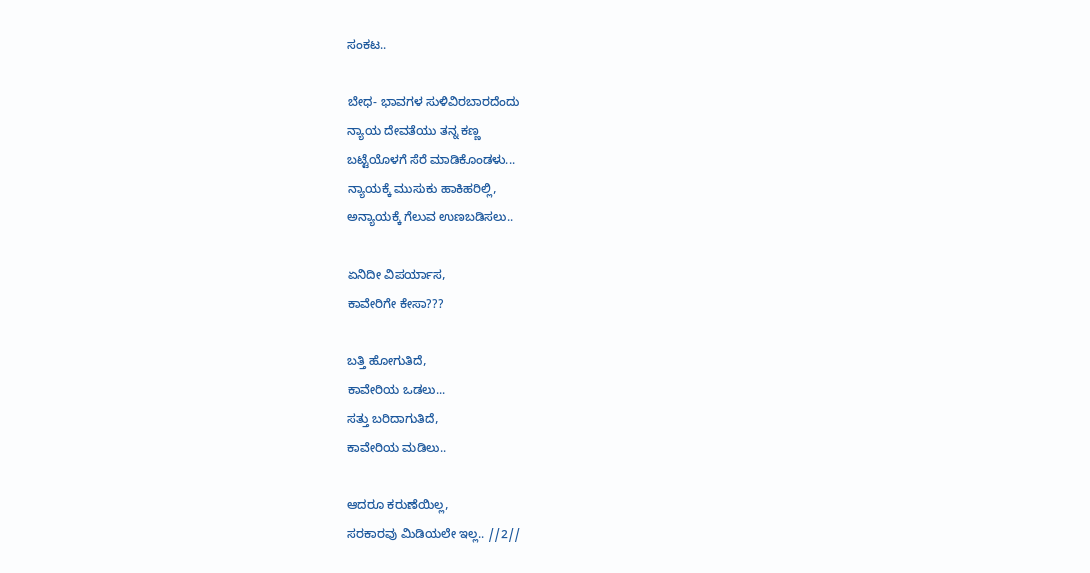ಸಂಕಟ..

ಬೇಧ- ಭಾವಗಳ ಸುಳಿವಿರಬಾರದೆಂದು
ನ್ಯಾಯ ದೇವತೆಯು ತನ್ನ ಕಣ್ಣ
ಬಟ್ಟೆಯೊಳಗೆ ಸೆರೆ ಮಾಡಿಕೊಂಡಳು...
ನ್ಯಾಯಕ್ಕೆ ಮುಸುಕು ಹಾಕಿಹರಿಲ್ಲಿ,
ಅನ್ಯಾಯಕ್ಕೆ ಗೆಲುವ ಉಣಬಡಿಸಲು..

ಏನಿದೀ ವಿಪರ್ಯಾಸ,
ಕಾವೇರಿಗೇ ಕೇಸಾ???

ಬತ್ತಿ ಹೋಗುತಿದೆ,
ಕಾವೇರಿಯ ಒಡಲು...
ಸತ್ತು ಬರಿದಾಗುತಿದೆ,
ಕಾವೇರಿಯ ಮಡಿಲು..

ಆದರೂ ಕರುಣೆಯಿಲ್ಲ,
ಸರಕಾರವು ಮಿಡಿಯಲೇ ಇಲ್ಲ.. //2//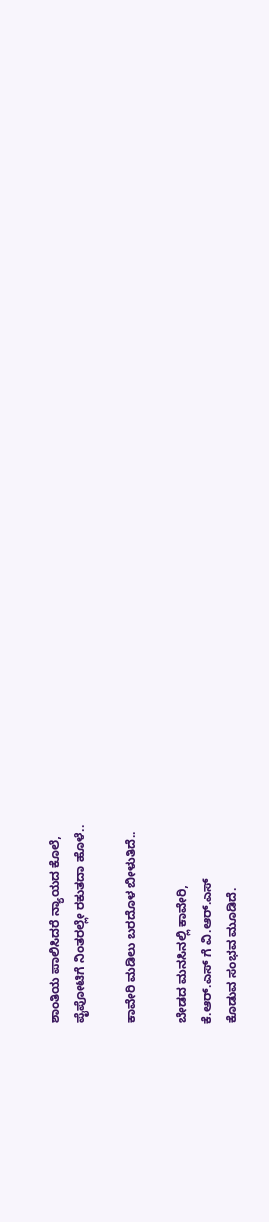ಶಾಂತಿಯ ಪಾಲಿಸಿದರೆ ನ್ಯಾಯದ ಕೊಲೆ,
ಪೈಪೋಟಿಗೆ ನಿಂತರಲ್ಲೇ ರಕುತದಾ ಹೊಳೆ..

ಕಾವೇರಿ ಮಡಿಲು ಬರದೊಳ ಬೀಳುತಿದೆ..

ಬೇಡದ ಮನಸಿನಲ್ಲಿ ಕಾವೇರಿ,
ಕೆ.ಆರ್.ಎಸ್ ಗೆ ವಿ.ಆರ್.ಎಸ್
ಕೊಡುವ ಸಂಭವ ಮೂಡಿದೆ.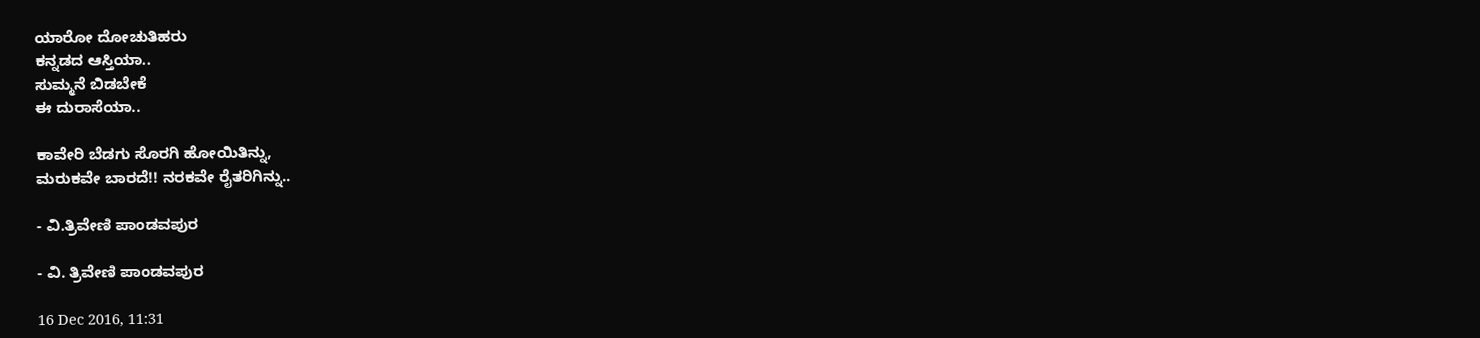ಯಾರೋ ದೋಚುತಿಹರು
ಕನ್ನಡದ ಆಸ್ತಿಯಾ..
ಸುಮ್ಮನೆ ಬಿಡಬೇಕೆ
ಈ ದುರಾಸೆಯಾ..

ಕಾವೇರಿ ಬೆಡಗು ಸೊರಗಿ ಹೋಯಿತಿನ್ನು,
ಮರುಕವೇ ಬಾರದೆ!! ನರಕವೇ ರೈತರಿಗಿನ್ನು..

- ವಿ.ತ್ರಿವೇಣಿ ಪಾಂಡವಪುರ

- ವಿ. ತ್ರಿವೇಣಿ ಪಾಂಡವಪುರ

16 Dec 2016, 11:31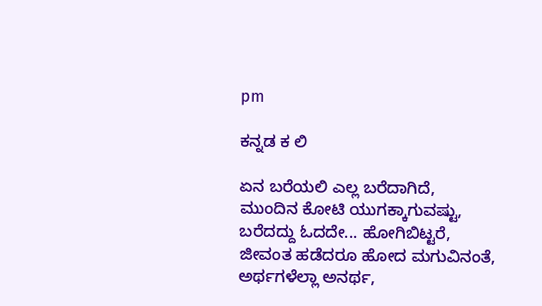pm

ಕನ್ನಡ ಕ ಲಿ

ಏನ ಬರೆಯಲಿ ಎಲ್ಲ ಬರೆದಾಗಿದೆ,
ಮುಂದಿನ ಕೋಟಿ ಯುಗಕ್ಕಾಗುವಷ್ಟು,
ಬರೆದದ್ದು ಓದದೇ... ಹೋಗಿಬಿಟ್ಟರೆ,
ಜೀವಂತ ಹಡೆದರೂ ಹೋದ ಮಗುವಿನಂತೆ,
ಅರ್ಥಗಳೆಲ್ಲಾ ಅನರ್ಥ,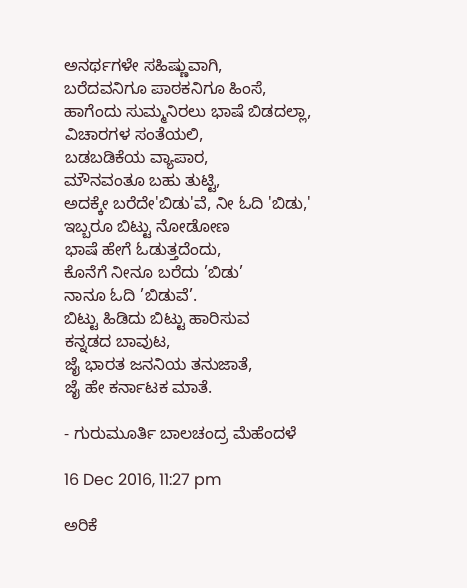ಅನರ್ಥಗಳೇ ಸಹಿಷ್ಣುವಾಗಿ,
ಬರೆದವನಿಗೂ ಪಾಠಕನಿಗೂ ಹಿಂಸೆ,
ಹಾಗೆಂದು ಸುಮ್ಮನಿರಲು ಭಾಷೆ ಬಿಡದಲ್ಲಾ,
ವಿಚಾರಗಳ ಸಂತೆಯಲಿ,
ಬಡಬಡಿಕೆಯ ವ್ಯಾಪಾರ,
ಮೌನವಂತೂ ಬಹು ತುಟ್ಟಿ,
ಅದಕ್ಕೇ ಬರೆದೇ'ಬಿಡು'ವೆ, ನೀ ಓದಿ 'ಬಿಡು,'
ಇಬ್ಬರೂ ಬಿಟ್ಟು ನೋಡೋಣ
ಭಾಷೆ ಹೇಗೆ ಓಡುತ್ತದೆಂದು,
ಕೊನೆಗೆ ನೀನೂ ಬರೆದು ’ಬಿಡು’
ನಾನೂ ಓದಿ ’ಬಿಡುವೆ’.
ಬಿಟ್ಟು ಹಿಡಿದು ಬಿಟ್ಟು ಹಾರಿಸುವ
ಕನ್ನಡದ ಬಾವುಟ,
ಜೈ ಭಾರತ ಜನನಿಯ ತನುಜಾತೆ,
ಜೈ ಹೇ ಕರ್ನಾಟಕ ಮಾತೆ.

- ಗುರುಮೂರ್ತಿ ಬಾಲಚಂದ್ರ ಮೆಹೆಂದಳೆ

16 Dec 2016, 11:27 pm

ಅರಿಕೆ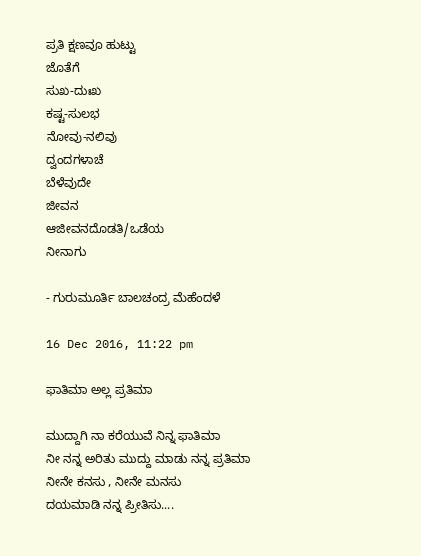ಪ್ರತಿ ಕ್ಷಣವೂ ಹುಟ್ಟು
ಜೊತೆಗೆ
ಸುಖ-ದುಃಖ
ಕಷ್ಟ-ಸುಲಭ
ನೋವು-ನಲಿವು
ದ್ವಂದಗಳಾಚೆ
ಬೆಳೆವುದೇ
ಜೀವನ
ಆಜೀವನದೊಡತಿ/ಒಡೆಯ
ನೀನಾಗು

- ಗುರುಮೂರ್ತಿ ಬಾಲಚಂದ್ರ ಮೆಹೆಂದಳೆ

16 Dec 2016, 11:22 pm

ಫಾತಿಮಾ ಅಲ್ಲ ಪ್ರತಿಮಾ

ಮುದ್ದಾಗಿ ನಾ ಕರೆಯುವೆ ನಿನ್ನ ಫಾತಿಮಾ
ನೀ ನನ್ನ ಅರಿತು ಮುದ್ದು ಮಾಡು ನನ್ನ ಪ್ರತಿಮಾ
ನೀನೇ ಕನಸು , ನೀನೇ ಮನಸು
ದಯಮಾಡಿ ನನ್ನ ಪ್ರೀತಿಸು....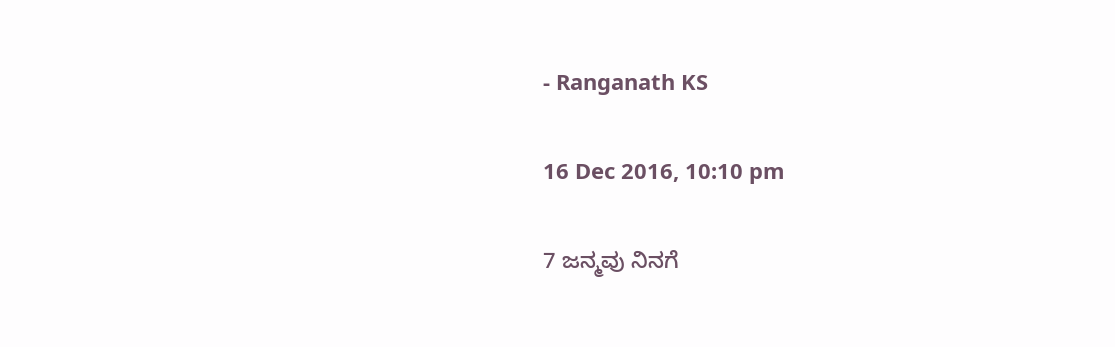- Ranganath KS

16 Dec 2016, 10:10 pm

7 ಜನ್ಮವು ನಿನಗೆ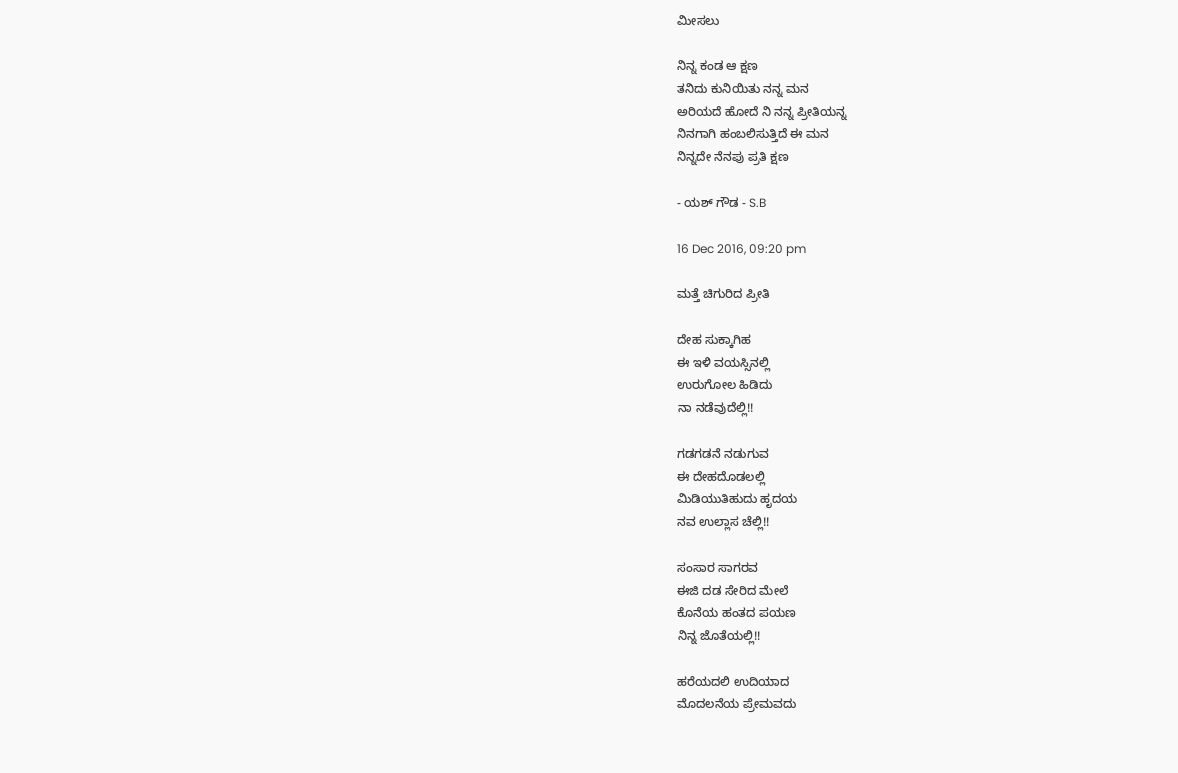ಮೀಸಲು

ನಿನ್ನ ಕಂಡ ಆ ಕ್ಷಣ
ತನಿದು ಕುನಿಯಿತು ನನ್ನ ಮನ
ಅರಿಯದೆ ಹೋದೆ ನಿ ನನ್ನ ಪ್ರೀತಿಯನ್ನ
ನಿನಗಾಗಿ ಹಂಬಲಿಸುತ್ತಿದೆ ಈ ಮನ
ನಿನ್ನದೇ ನೆನಪು ಪ್ರತಿ ಕ್ಷಣ

- ಯಶ್ ಗೌಡ - S.B

16 Dec 2016, 09:20 pm

ಮತ್ತೆ ಚಿಗುರಿದ ಪ್ರೀತಿ

ದೇಹ ಸುಕ್ಕಾಗಿಹ
ಈ ಇಳಿ ವಯಸ್ಸಿನಲ್ಲಿ
ಉರುಗೋಲ ಹಿಡಿದು
ನಾ ನಡೆವುದೆಲ್ಲಿ!!

ಗಡಗಡನೆ ನಡುಗುವ
ಈ ದೇಹದೊಡಲಲ್ಲಿ
ಮಿಡಿಯುತಿಹುದು ಹೃದಯ
ನವ ಉಲ್ಲಾಸ ಚೆಲ್ಲಿ!!

ಸಂಸಾರ ಸಾಗರವ
ಈಜಿ ದಡ ಸೇರಿದ ಮೇಲೆ
ಕೊನೆಯ ಹಂತದ ಪಯಣ
ನಿನ್ನ ಜೊತೆಯಲ್ಲಿ!!

ಹರೆಯದಲಿ ಉದಿಯಾದ
ಮೊದಲನೆಯ ಪ್ರೇಮವದು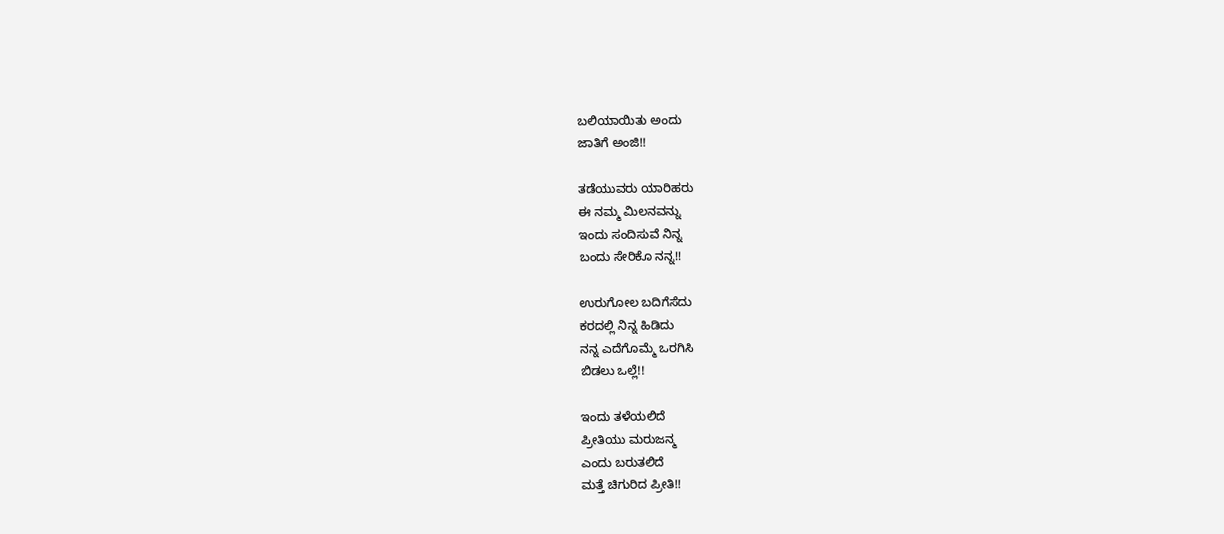ಬಲಿಯಾಯಿತು ಅಂದು
ಜಾತಿಗೆ ಅಂಜಿ!!

ತಡೆಯುವರು ಯಾರಿಹರು
ಈ ನಮ್ಮ ಮಿಲನವನ್ನು
ಇಂದು ಸಂದಿಸುವೆ ನಿನ್ನ
ಬಂದು ಸೇರಿಕೊ ನನ್ನ!!

ಉರುಗೋಲ ಬದಿಗೆಸೆದು
ಕರದಲ್ಲಿ ನಿನ್ನ ಹಿಡಿದು
ನನ್ನ ಎದೆಗೊಮ್ಮೆ ಒರಗಿಸಿ
ಬಿಡಲು ಒಲ್ಲೆ!!

ಇಂದು ತಳೆಯಲಿದೆ
ಪ್ರೀತಿಯು ಮರುಜನ್ಮ
ಎಂದು ಬರುತಲಿದೆ
ಮತ್ತೆ ಚಿಗುರಿದ ಪ್ರೀತಿ!!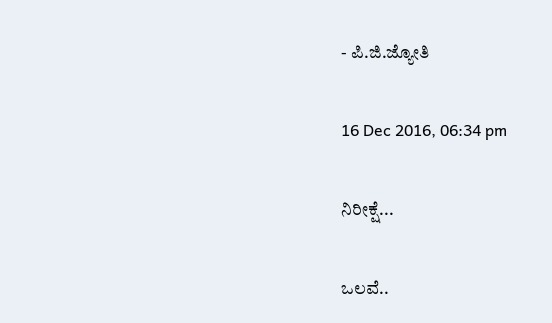- ಪಿ.ಜಿ.ಜ್ಯೋತಿ

16 Dec 2016, 06:34 pm

ನಿರೀಕ್ಷೆ...

ಒಲವೆ..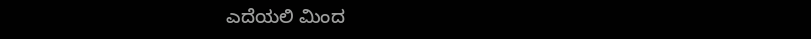ಎದೆಯಲಿ ಮಿಂದ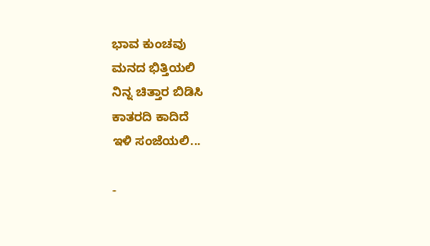ಭಾವ ಕುಂಚವು
ಮನದ ಭಿತ್ತಿಯಲಿ
ನಿನ್ನ ಚಿತ್ತಾರ ಬಿಡಿಸಿ
ಕಾತರದಿ ಕಾದಿದೆ
ಇಳಿ ಸಂಜೆಯಲಿ...

-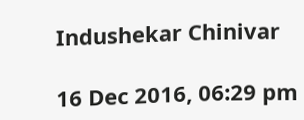Indushekar Chinivar

16 Dec 2016, 06:29 pm